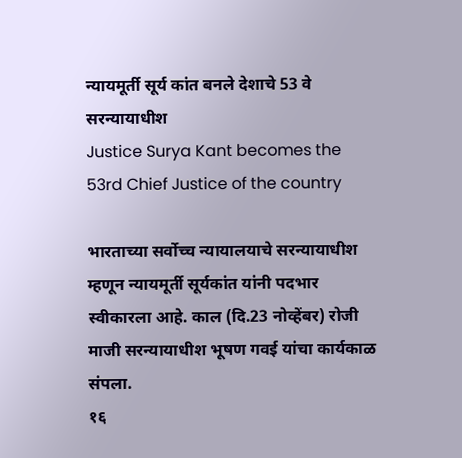न्यायमूर्ती सूर्य कांत बनले देशाचे 53 वे सरन्यायाधीश
Justice Surya Kant becomes the 53rd Chief Justice of the country

भारताच्या सर्वोच्च न्यायालयाचे सरन्यायाधीश म्हणून न्यायमूर्ती सूर्यकांत यांनी पदभार स्वीकारला आहे. काल (दि.23 नोव्हेंबर) रोजी माजी सरन्यायाधीश भूषण गवई यांचा कार्यकाळ संपला.
१६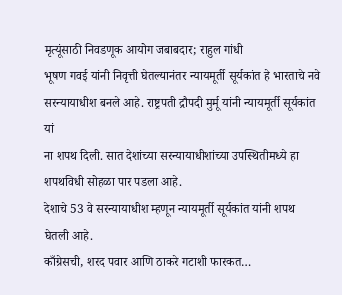मृत्यूंसाठी निवडणूक आयोग जबाबदार; राहुल गांधी
भूषण गवई यांनी निवृत्ती घेतल्यानंतर न्यायमूर्ती सूर्यकांत हे भारताचे नवे सरन्यायाधीश बनले आहे. राष्ट्रपती द्रौपदी मुर्मू यांनी न्यायमूर्ती सूर्यकांत यां
ना शपथ दिली. सात देशांच्या सरन्यायाधीशांच्या उपस्थितीमध्ये हा शपथविधी सोहळा पार पडला आहे.
देशाचे 53 वे सरन्यायाधीश म्हणून न्यायमूर्ती सूर्यकांत यांनी शपथ घेतली आहे.
काँग्रेसची, शरद पवार आणि ठाकरे गटाशी फारकत…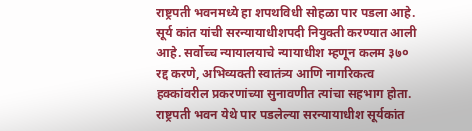राष्ट्रपती भवनमध्ये हा शपथविधी सोहळा पार पडला आहे. सूर्य कांत यांची सरन्यायाधीशपदी नियुक्ती करण्यात आली आहे. सर्वोच्च न्यायालयाचे न्यायाधीश म्हणून कलम ३७० रद्द करणे, अभिव्यक्ती स्वातंत्र्य आणि नागरिकत्व हक्कांवरील प्रकरणांच्या सुनावणीत त्यांचा सहभाग होता.
राष्ट्रपती भवन येथे पार पडलेल्या सरन्यायाधीश सूर्यकांत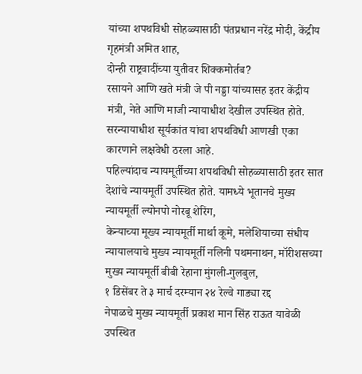यांच्या शपथविधी सोहळ्यासाठी पंतप्रधान नरेंद्र मोदी, केंद्रीय गृहमंत्री अमित शाह,
दोन्ही राष्ट्रवादींच्या युतीवर शिक्कमोर्तब?
रसायने आणि खते मंत्री जे पी नड्डा यांच्यासह इतर केंद्रीय मंत्री, नेते आणि माजी न्यायाधीश देखील उपस्थित होते. सरन्यायाधीश सूर्यकांत यांचा शपथविधी आणखी एका कारणाने लक्षवेधी ठरला आहे.
पहिल्यांदाच न्यायमूर्तीच्या शपथविधी सोहळ्यासाठी इतर सात देशांचे न्यायमूर्ती उपस्थित होते. यामध्ये भूतानचे मुख्य न्यायमूर्ती ल्योनपो नोरबू शेरिंग,
केन्याच्या मूख्य न्यायमूर्ती मार्था कूमे, मलेशियाच्या संधीय न्यायालयाचे मुख्य न्यायमूर्ती नलिनी पथमनाथन, मॉरीशसच्या मुख्य न्यायमूर्ती बीबी रेहाना मुंगली-गुलबुल,
१ डिसेंबर ते ३ मार्च दरम्यान २४ रेल्वे गाड्या रद्द
नेपाळचे मुख्य न्यायमूर्ती प्रकाश मान सिंह राऊत यावेळी उपस्थित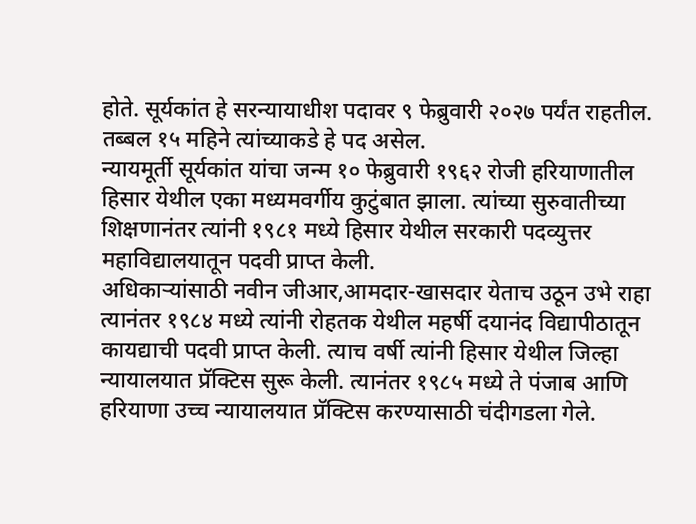होते. सूर्यकांत हे सरन्यायाधीश पदावर ९ फेब्रुवारी २०२७ पर्यंत राहतील. तब्बल १५ महिने त्यांच्याकडे हे पद असेल.
न्यायमूर्ती सूर्यकांत यांचा जन्म १० फेब्रुवारी १९६२ रोजी हरियाणातील हिसार येथील एका मध्यमवर्गीय कुटुंबात झाला. त्यांच्या सुरुवातीच्या शिक्षणानंतर त्यांनी १९८१ मध्ये हिसार येथील सरकारी पदव्युत्तर महाविद्यालयातून पदवी प्राप्त केली.
अधिकाऱ्यांसाठी नवीन जीआर,आमदार-खासदार येताच उठून उभे राहा
त्यानंतर १९८४ मध्ये त्यांनी रोहतक येथील महर्षी दयानंद विद्यापीठातून कायद्याची पदवी प्राप्त केली. त्याच वर्षी त्यांनी हिसार येथील जिल्हा न्यायालयात प्रॅक्टिस सुरू केली. त्यानंतर १९८५ मध्ये ते पंजाब आणि हरियाणा उच्च न्यायालयात प्रॅक्टिस करण्यासाठी चंदीगडला गेले.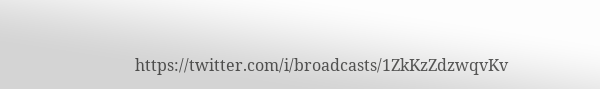https://twitter.com/i/broadcasts/1ZkKzZdzwqvKv